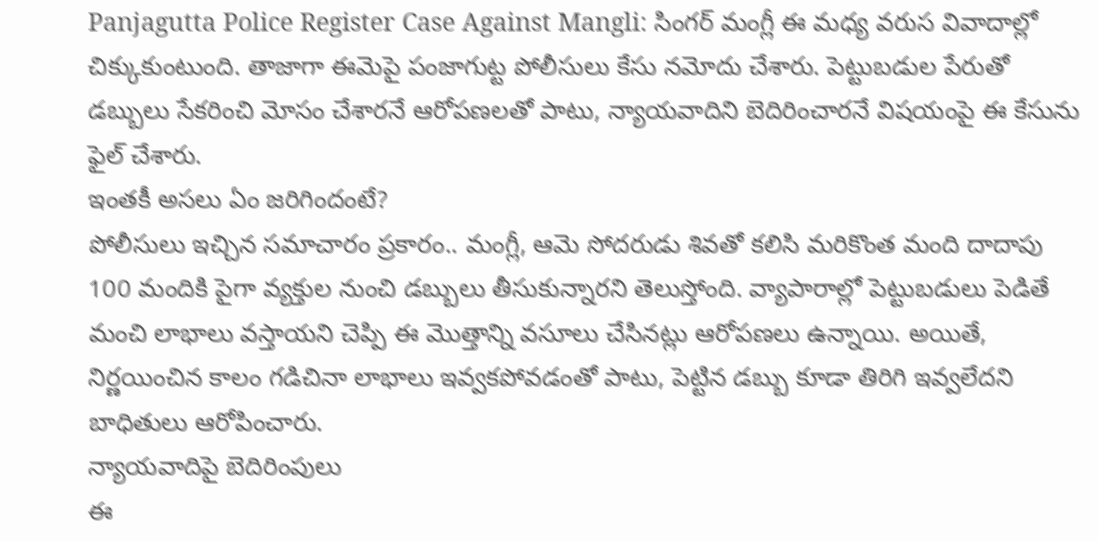Panjagutta Police Register Case Against Mangli: సింగర్ మంగ్లీ ఈ మధ్య వరుస వివాదాల్లో చిక్కుకుంటుంది. తాజాగా ఈమెపై పంజాగుట్ట పోలీసులు కేసు నమోదు చేశారు. పెట్టుబడుల పేరుతో డబ్బులు సేకరించి మోసం చేశారనే ఆరోపణలతో పాటు, న్యాయవాదిని బెదిరించారనే విషయంపై ఈ కేసును ఫైల్ చేశారు.
ఇంతకీ అసలు ఏం జరిగిందంటే?
పోలీసులు ఇచ్చిన సమాచారం ప్రకారం.. మంగ్లీ, ఆమె సోదరుడు శివతో కలిసి మరికొంత మంది దాదాపు 100 మందికి పైగా వ్యక్తుల నుంచి డబ్బులు తీసుకున్నారని తెలుస్తోంది. వ్యాపారాల్లో పెట్టుబడులు పెడితే మంచి లాభాలు వస్తాయని చెప్పి ఈ మొత్తాన్ని వసూలు చేసినట్లు ఆరోపణలు ఉన్నాయి. అయితే, నిర్ణయించిన కాలం గడిచినా లాభాలు ఇవ్వకపోవడంతో పాటు, పెట్టిన డబ్బు కూడా తిరిగి ఇవ్వలేదని బాధితులు ఆరోపించారు.
న్యాయవాదిపై బెదిరింపులు
ఈ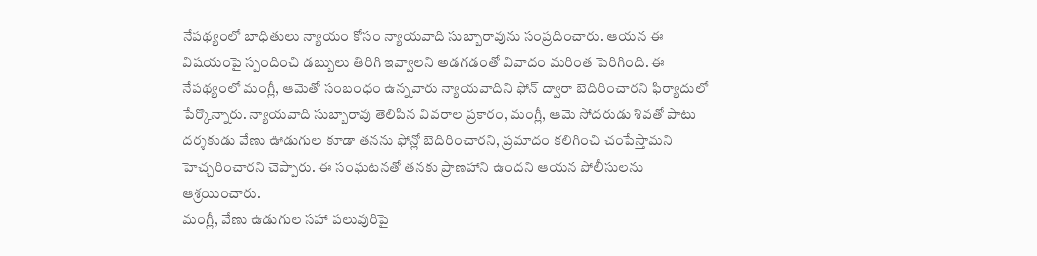నేపథ్యంలో బాధితులు న్యాయం కోసం న్యాయవాది సుబ్బారావును సంప్రదించారు. ఆయన ఈ విషయంపై స్పందించి డబ్బులు తిరిగి ఇవ్వాలని అడగడంతో వివాదం మరింత పెరిగింది. ఈ నేపథ్యంలో మంగ్లీ, ఆమెతో సంబంధం ఉన్నవారు న్యాయవాదిని ఫోన్ ద్వారా బెదిరించారని ఫిర్యాదులో పేర్కొన్నారు. న్యాయవాది సుబ్బారావు తెలిపిన వివరాల ప్రకారం, మంగ్లీ, ఆమె సోదరుడు శివతో పాటు దర్శకుడు వేణు ఊడుగుల కూడా తనను ఫోన్లో బెదిరించారని, ప్రమాదం కలిగించి చంపేస్తామని హెచ్చరించారని చెప్పారు. ఈ సంఘటనతో తనకు ప్రాణహాని ఉందని ఆయన పోలీసులను ఆశ్రయించారు.
మంగ్లీ, వేణు ఉడుగుల సహా పలువురిపై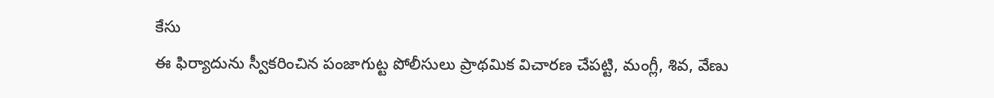కేసు
ఈ ఫిర్యాదును స్వీకరించిన పంజాగుట్ట పోలీసులు ప్రాథమిక విచారణ చేపట్టి, మంగ్లీ, శివ, వేణు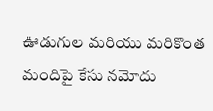ఊడుగుల మరియు మరికొంత మందిపై కేసు నమోదు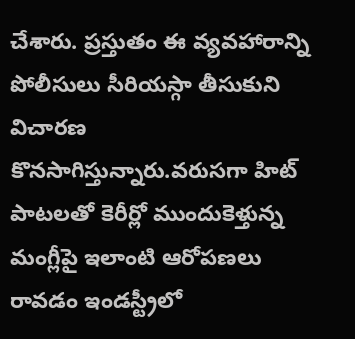చేశారు. ప్రస్తుతం ఈ వ్యవహారాన్ని పోలీసులు సీరియస్గా తీసుకుని విచారణ కొనసాగిస్తున్నారు.వరుసగా హిట్ పాటలతో కెరీర్లో ముందుకెళ్తున్న మంగ్లీపై ఇలాంటి ఆరోపణలు రావడం ఇండస్ట్రీలో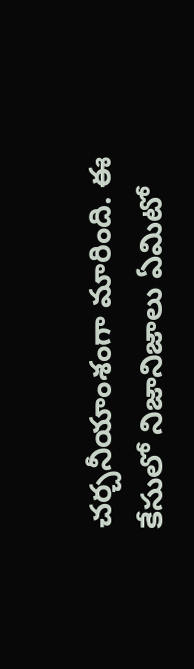చర్చనీయాంశంగా మారింది. ఈ కేసులో నిజానిజాలు ఏమిటో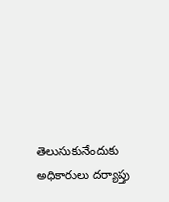తెలుసుకునేందుకు అధికారులు దర్యాప్తు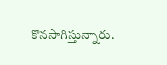కొనసాగిస్తున్నారు.